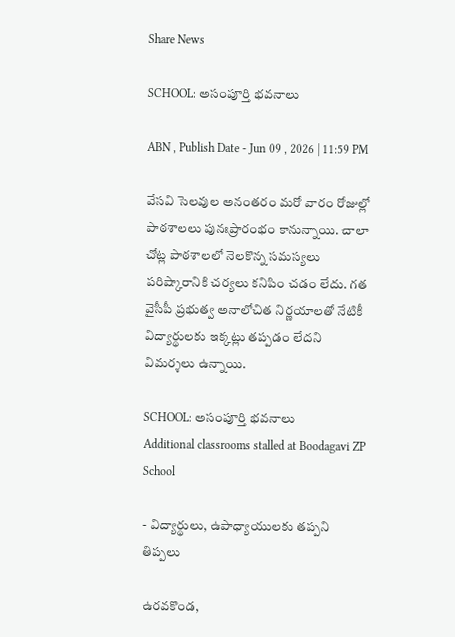Share News

SCHOOL: అసంపూర్తి భవనాలు

ABN , Publish Date - Jun 09 , 2026 | 11:59 PM

వేసవి సెలవుల అనంతరం మరో వారం రోజుల్లో పాఠశాలలు పునఃప్రారంభం కానున్నాయి. చాలా చోట్ల పాఠశాలలో నెలకొన్న సమస్యలు పరిష్కారానికి చర్యలు కనిపిం చడం లేదు. గత వైసీపీ ప్రభుత్వ అనాలోచిత నిర్ణయాలతో నేటికీ విద్యార్థులకు ఇక్కట్లు తప్పడం లేదని విమర్శలు ఉన్నాయి.

SCHOOL: అసంపూర్తి భవనాలు
Additional classrooms stalled at Boodagavi ZP School

- విద్యార్థులు, ఉపాధ్యాయులకు తప్పని తిప్పలు

ఉరవకొండ,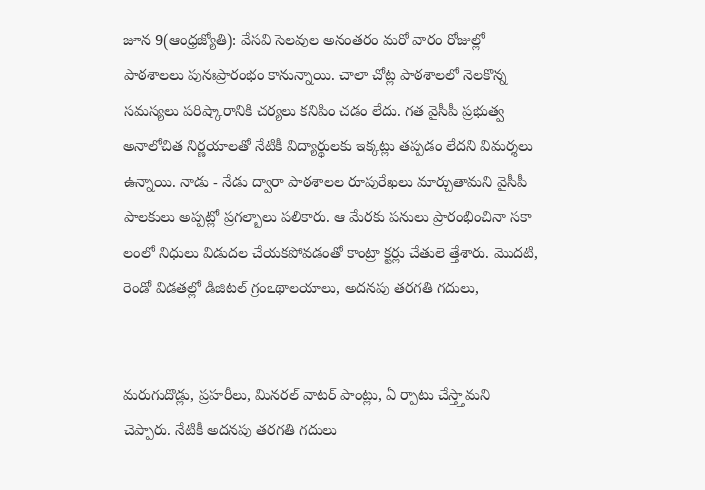జూన 9(ఆంధ్రజ్యోతి): వేసవి సెలవుల అనంతరం మరో వారం రోజుల్లో పాఠశాలలు పునఃప్రారంభం కానున్నాయి. చాలా చోట్ల పాఠశాలలో నెలకొన్న సమస్యలు పరిష్కారానికి చర్యలు కనిపిం చడం లేదు. గత వైసీపీ ప్రభుత్వ అనాలోచిత నిర్ణయాలతో నేటికీ విద్యార్థులకు ఇక్కట్లు తప్పడం లేదని విమర్శలు ఉన్నాయి. నాడు - నేడు ద్వారా పాఠశాలల రూపురేఖలు మార్చుతామని వైసీపీ పాలకులు అప్పట్లో ప్రగల్బాలు పలికారు. ఆ మేరకు పనులు ప్రారంభించినా సకా లంలో నిధులు విడుదల చేయకపోవడంతో కాంట్రా క్టర్లు చేతులె త్తేశారు. మొదటి, రెండో విడతల్లో డిజిటల్‌ గ్రంఽథాలయాలు, అదనపు తరగతి గదులు,


మరుగుదొడ్లు, ప్రహరీలు, మినరల్‌ వాటర్‌ పాంట్లు, ఏ ర్పాటు చేస్త్తామని చెప్పారు. నేటికీ అదనపు తరగతి గదులు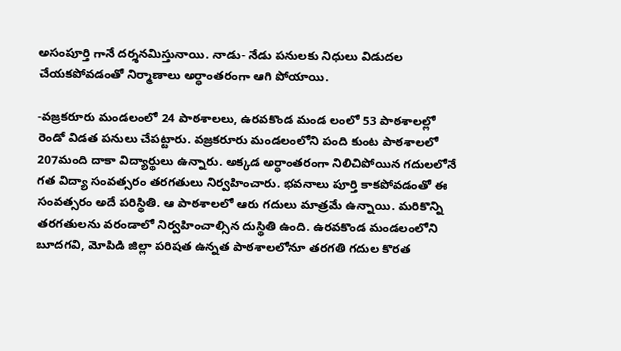అసంపూర్తి గానే దర్శనమిస్తునాయి. నాడు- నేడు పనులకు నిధులు విడుదల చేయకపోవడంతో నిర్మాణాలు అర్ధాంతరంగా ఆగి పోయాయి.

-వజ్రకరూరు మండలంలో 24 పాఠశాలలు, ఉరవకొండ మండ లంలో 53 పాఠశాలల్లో రెండో విడత పనులు చేపట్టారు. వజ్రకరూరు మండలంలోని పంది కుంట పాఠశాలలో 207మంది దాకా విద్యార్థులు ఉన్నారు. అక్కడ అర్ధాంతరంగా నిలిచిపోయిన గదులలోనే గత విద్యా సంవత్సరం తరగతులు నిర్వహించారు. భవనాలు పూర్తి కాకపోవడంతో ఈ సంవత్సరం అదే పరిస్థితి. ఆ పాఠశాలలో ఆరు గదులు మాత్రమే ఉన్నాయి. మరికొన్ని తరగతులను వరండాలో నిర్వహించాల్సిన దుస్థితి ఉంది. ఉరవకొండ మండలంలోని బూదగవి, మోపిడి జిల్లా పరిషత ఉన్నత పాఠశాలలోనూ తరగతి గదుల కొరత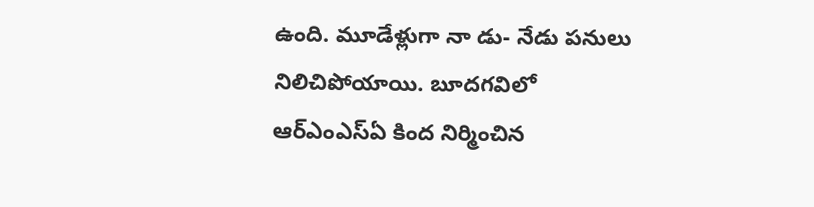ఉంది. మూడేళ్లుగా నా డు- నేడు పనులు నిలిచిపోయాయి. బూదగవిలో ఆర్‌ఎంఎస్‌ఏ కింద నిర్మించిన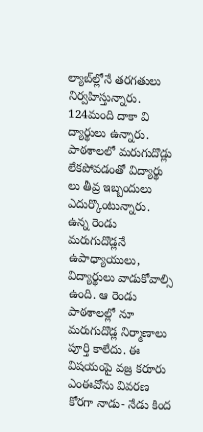ల్యాబ్‌ల్లోనే తరగతులు నిర్వహిస్తున్నారు. 124మంది దాకా వి ద్యార్థులు ఉన్నారు. పాఠశాలలో మరుగుదొడ్లు లేకపోవడంతో విద్యార్థు లు తీవ్ర ఇబ్బందులు ఎదుర్కొంటున్నారు. ఉన్న రెండు మరుగుదొడ్లనే ఉపాధ్యాయులు, విద్యార్థులు వాడుకోవాల్సి ఉంది. ఆ రెండు పాఠశాలల్లో నూ మరుగుదొడ్ల నిర్మాణాలు పూర్తి కాలేదు. ఈ విషయంపై వజ్ర కరూరు ఎంఈవోను వివరణ కోరగా నాడు- నేడు కింద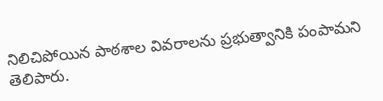నిలిచిపోయిన పాఠశాల వివరాలను ప్రభుత్వానికి పంపామని తెలిపారు.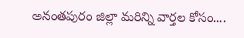అనంతపురం జిల్లా మరిన్ని వార్తల కోసం....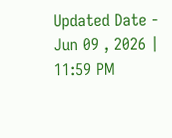Updated Date - Jun 09 , 2026 | 11:59 PM